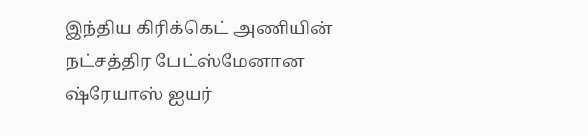இந்திய கிரிக்கெட் அணியின் நட்சத்திர பேட்ஸ்மேனான ஷ்ரேயாஸ் ஐயர்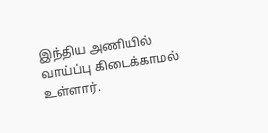இந்திய அணியில் வாய்ப்பு கிடைக்காமல் உள்ளார்.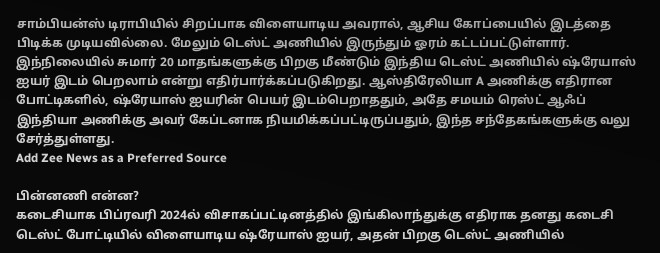சாம்பியன்ஸ் டிராபியில் சிறப்பாக விளையாடிய அவரால், ஆசிய கோப்பையில் இடத்தை பிடிக்க முடியவில்லை. மேலும் டெஸ்ட் அணியில் இருந்தும் ஓரம் கட்டப்பட்டுள்ளார். இந்நிலையில் சுமார் 20 மாதங்களுக்கு பிறகு மீண்டும் இந்திய டெஸ்ட் அணியில் ஷ்ரேயாஸ் ஐயர் இடம் பெறலாம் என்று எதிர்பார்க்கப்படுகிறது. ஆஸ்திரேலியா A அணிக்கு எதிரான போட்டிகளில், ஷ்ரேயாஸ் ஐயரின் பெயர் இடம்பெறாததும், அதே சமயம் ரெஸ்ட் ஆஃப் இந்தியா அணிக்கு அவர் கேப்டனாக நியமிக்கப்பட்டிருப்பதும், இந்த சந்தேகங்களுக்கு வலு சேர்த்துள்ளது.
Add Zee News as a Preferred Source

பின்னணி என்ன?
கடைசியாக பிப்ரவரி 2024ல் விசாகப்பட்டினத்தில் இங்கிலாந்துக்கு எதிராக தனது கடைசி டெஸ்ட் போட்டியில் விளையாடிய ஷ்ரேயாஸ் ஐயர், அதன் பிறகு டெஸ்ட் அணியில்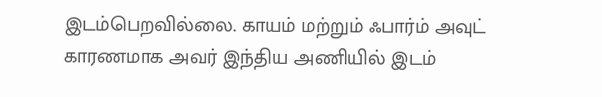இடம்பெறவில்லை. காயம் மற்றும் ஃபார்ம் அவுட் காரணமாக அவர் இந்திய அணியில் இடம்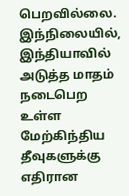பெறவில்லை. இந்நிலையில், இந்தியாவில் அடுத்த மாதம் நடைபெற உள்ள மேற்கிந்திய தீவுகளுக்கு எதிரான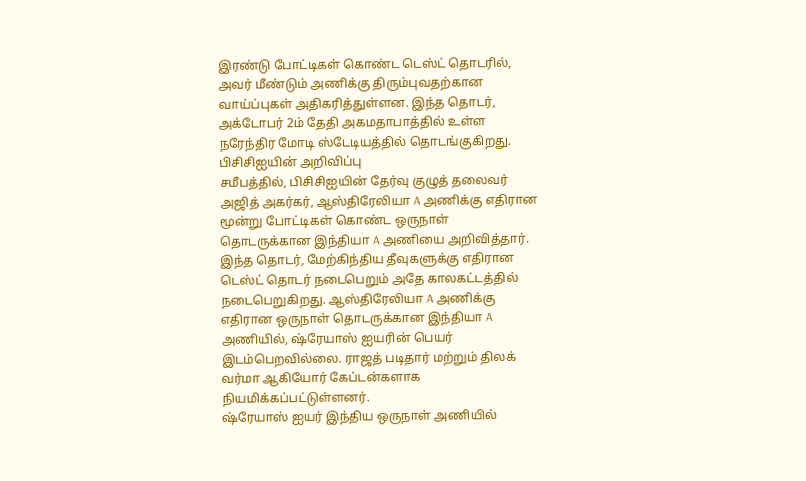இரண்டு போட்டிகள் கொண்ட டெஸ்ட் தொடரில், அவர் மீண்டும் அணிக்கு திரும்புவதற்கான வாய்ப்புகள் அதிகரித்துள்ளன. இந்த தொடர், அக்டோபர் 2ம் தேதி அகமதாபாத்தில் உள்ள நரேந்திர மோடி ஸ்டேடியத்தில் தொடங்குகிறது.
பிசிசிஐயின் அறிவிப்பு
சமீபத்தில், பிசிசிஐயின் தேர்வு குழுத் தலைவர் அஜித் அகர்கர், ஆஸ்திரேலியா A அணிக்கு எதிரான மூன்று போட்டிகள் கொண்ட ஒருநாள் தொடருக்கான இந்தியா A அணியை அறிவித்தார். இந்த தொடர், மேற்கிந்திய தீவுகளுக்கு எதிரான டெஸ்ட் தொடர் நடைபெறும் அதே காலகட்டத்தில் நடைபெறுகிறது. ஆஸ்திரேலியா A அணிக்கு எதிரான ஒருநாள் தொடருக்கான இந்தியா A அணியில், ஷ்ரேயாஸ் ஐயரின் பெயர் இடம்பெறவில்லை. ராஜத் படிதார் மற்றும் திலக் வர்மா ஆகியோர் கேப்டன்களாக நியமிக்கப்பட்டுள்ளனர்.
ஷ்ரேயாஸ் ஐயர் இந்திய ஒருநாள் அணியில்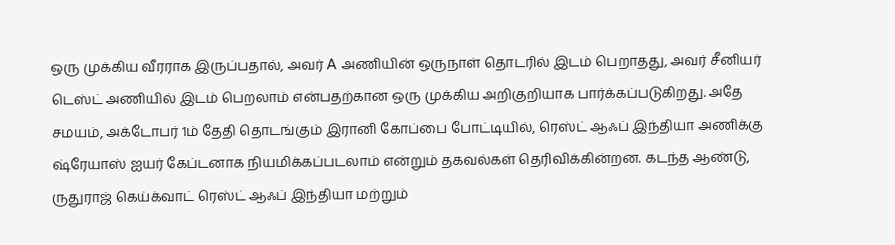ஒரு முக்கிய வீரராக இருப்பதால், அவர் A அணியின் ஒருநாள் தொடரில் இடம் பெறாதது, அவர் சீனியர் டெஸ்ட் அணியில் இடம் பெறலாம் என்பதற்கான ஒரு முக்கிய அறிகுறியாக பார்க்கப்படுகிறது. அதே சமயம், அக்டோபர் 1ம் தேதி தொடங்கும் இரானி கோப்பை போட்டியில், ரெஸ்ட் ஆஃப் இந்தியா அணிக்கு ஷ்ரேயாஸ் ஐயர் கேப்டனாக நியமிக்கப்படலாம் என்றும் தகவல்கள் தெரிவிக்கின்றன. கடந்த ஆண்டு, ருதுராஜ் கெய்க்வாட் ரெஸ்ட் ஆஃப் இந்தியா மற்றும்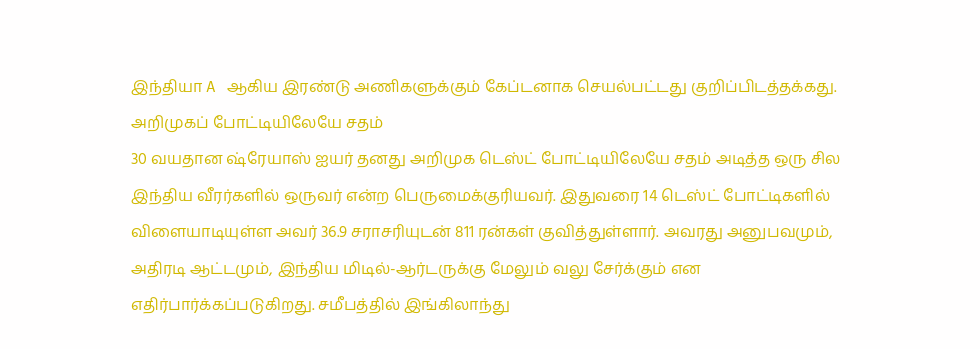இந்தியா A ஆகிய இரண்டு அணிகளுக்கும் கேப்டனாக செயல்பட்டது குறிப்பிடத்தக்கது.
அறிமுகப் போட்டியிலேயே சதம்
30 வயதான ஷ்ரேயாஸ் ஐயர் தனது அறிமுக டெஸ்ட் போட்டியிலேயே சதம் அடித்த ஒரு சில இந்திய வீரர்களில் ஒருவர் என்ற பெருமைக்குரியவர். இதுவரை 14 டெஸ்ட் போட்டிகளில் விளையாடியுள்ள அவர் 36.9 சராசரியுடன் 811 ரன்கள் குவித்துள்ளார். அவரது அனுபவமும், அதிரடி ஆட்டமும், இந்திய மிடில்-ஆர்டருக்கு மேலும் வலு சேர்க்கும் என எதிர்பார்க்கப்படுகிறது. சமீபத்தில் இங்கிலாந்து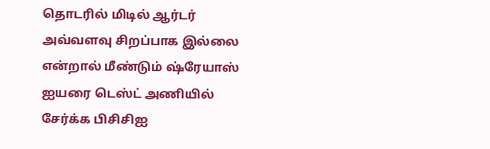தொடரில் மிடில் ஆர்டர் அவ்வளவு சிறப்பாக இல்லை என்றால் மீண்டும் ஷ்ரேயாஸ் ஐயரை டெஸ்ட் அணியில் சேர்க்க பிசிசிஐ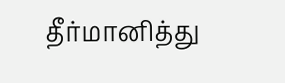தீர்மானித்து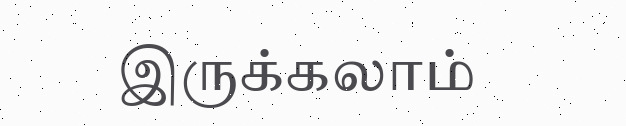இருக்கலாம்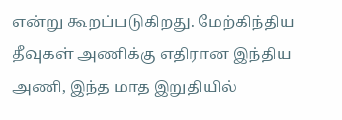என்று கூறப்படுகிறது. மேற்கிந்திய தீவுகள் அணிக்கு எதிரான இந்திய அணி, இந்த மாத இறுதியில்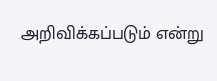அறிவிக்கப்படும் என்று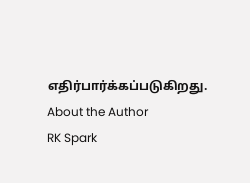எதிர்பார்க்கப்படுகிறது.
About the Author
RK Spark